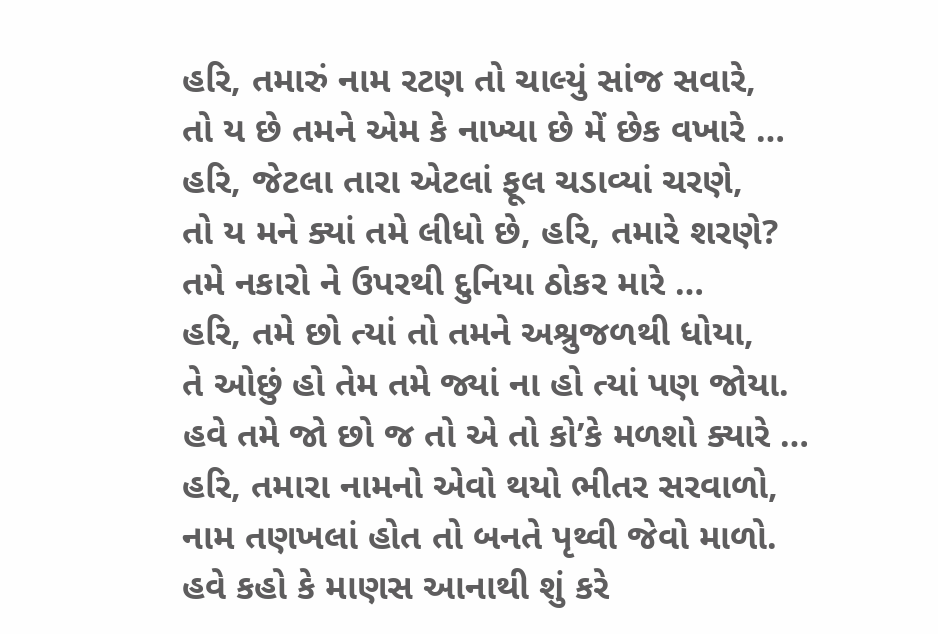હરિ, તમારું નામ રટણ તો ચાલ્યું સાંજ સવારે,
તો ય છે તમને એમ કે નાખ્યા છે મેં છેક વખારે …
હરિ, જેટલા તારા એટલાં ફૂલ ચડાવ્યાં ચરણે,
તો ય મને ક્યાં તમે લીધો છે, હરિ, તમારે શરણે?
તમે નકારો ને ઉપરથી દુનિયા ઠોકર મારે …
હરિ, તમે છો ત્યાં તો તમને અશ્રુજળથી ધોયા,
તે ઓછું હો તેમ તમે જ્યાં ના હો ત્યાં પણ જોયા.
હવે તમે જો છો જ તો એ તો કો’કે મળશો ક્યારે …
હરિ, તમારા નામનો એવો થયો ભીતર સરવાળો,
નામ તણખલાં હોત તો બનતે પૃથ્વી જેવો માળો.
હવે કહો કે માણસ આનાથી શું કરે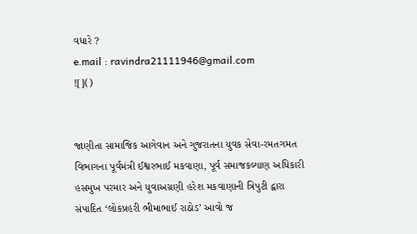વધારે ?
e.mail : ravindra21111946@gmail.com
![]()


જાણીતા સામાજિક આગેવાન અને ગુજરાતના યુવક સેવા-રમતગમત વિભાગના પૂર્વમંત્રી ઈશ્વરભાઈ મકવાણા, પૂર્વ સમાજકલ્યાણ અધિકારી હસમુખ પરમાર અને યુવાઅગ્રણી હરેશ મકવાણાની ત્રિપુટી દ્વારા સંપાદિત ‘લોકપ્રહરી ભીમાભાઈ રાઠોડ’ આવો જ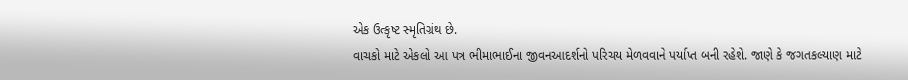એક ઉત્કૃષ્ટ સ્મૃતિગ્રંથ છે.
વાચકો માટે એકલો આ પત્ર ભીમાભાઈના જીવનઆદર્શનો પરિચય મેળવવાને પર્યાપ્ત બની રહેશે. જાણે કે જગતકલ્યાણ માટે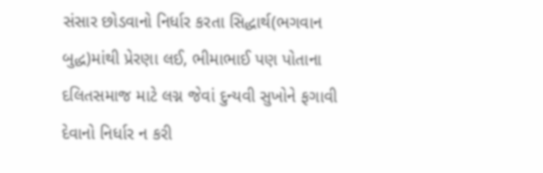સંસાર છોડવાનો નિર્ધાર કરતા સિદ્ધાર્થ(ભગવાન બુદ્ધ)માંથી પ્રેરણા લઈ, ભીમાભાઈ પણ પોતાના દલિતસમાજ માટે લગ્ન જેવાં દુન્યવી સુખોને ફગાવી દેવાનો નિર્ધાર ન કરી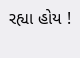રહ્યા હોય !